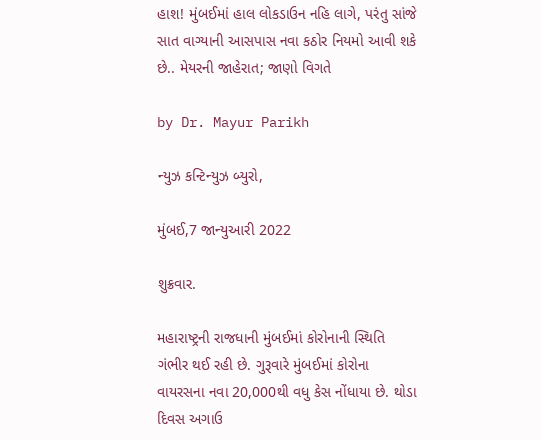હાશ! મુંબઈમાં હાલ લોકડાઉન નહિ લાગે, પરંતુ સાંજે સાત વાગ્યાની આસપાસ નવા કઠોર નિયમો આવી શકે છે.. મેયરની જાહેરાત; જાણો વિગતે

by Dr. Mayur Parikh

ન્યુઝ કન્ટિન્યુઝ બ્યુરો,

મુંબઈ,7 જાન્યુઆરી 2022

શુક્રવાર.

મહારાષ્ટ્રની રાજધાની મુંબઈમાં કોરોનાની સ્થિતિ ગંભીર થઈ રહી છે. ગુરૂવારે મુંબઈમાં કોરોના વાયરસના નવા 20,000થી વધુ કેસ નોંધાયા છે. થોડા દિવસ અગાઉ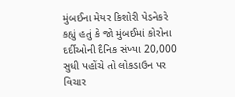મુંબઈના મેયર કિશોરી પેડનેકરે કહ્યું હતું કે જો મુંબઈમાં કોરોના દર્દીઓની દૈનિક સંખ્યા 20,000 સુધી પહોંચે તો લોકડાઉન પર વિચાર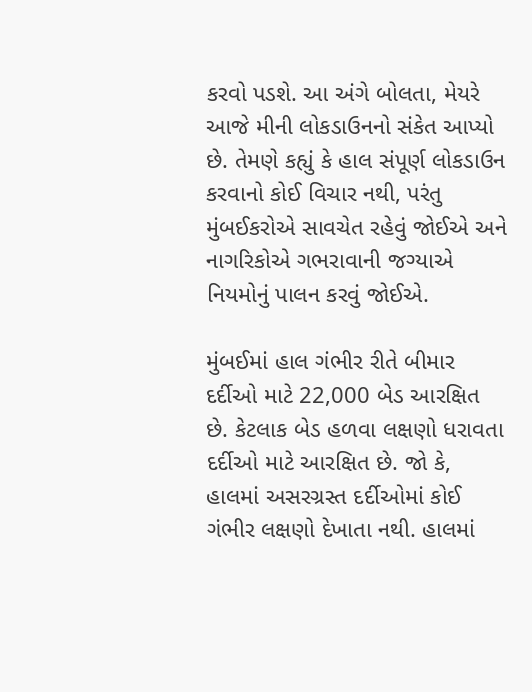કરવો પડશે. આ અંગે બોલતા, મેયરે આજે મીની લોકડાઉનનો સંકેત આપ્યો છે. તેમણે કહ્યું કે હાલ સંપૂર્ણ લોકડાઉન કરવાનો કોઈ વિચાર નથી, પરંતુ મુંબઈકરોએ સાવચેત રહેવું જોઈએ અને નાગરિકોએ ગભરાવાની જગ્યાએ નિયમોનું પાલન કરવું જોઈએ.

મુંબઈમાં હાલ ગંભીર રીતે બીમાર દર્દીઓ માટે 22,000 બેડ આરક્ષિત છે. કેટલાક બેડ હળવા લક્ષણો ધરાવતા દર્દીઓ માટે આરક્ષિત છે. જો કે, હાલમાં અસરગ્રસ્ત દર્દીઓમાં કોઈ ગંભીર લક્ષણો દેખાતા નથી. હાલમાં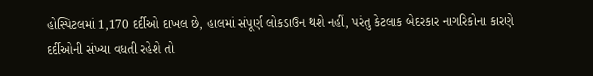હોસ્પિટલમાં 1,170 દર્દીઓ દાખલ છે, હાલમાં સંપૂર્ણ લોકડાઉન થશે નહીં, પરંતુ કેટલાક બેદરકાર નાગરિકોના કારણે દર્દીઓની સંખ્યા વધતી રહેશે તો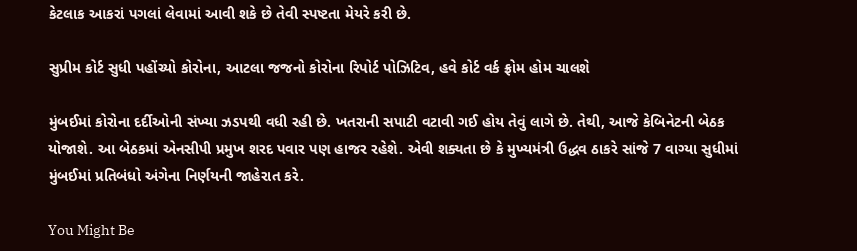કેટલાક આકરાં પગલાં લેવામાં આવી શકે છે તેવી સ્પષ્ટતા મેયરે કરી છે.

સુપ્રીમ કોર્ટ સુધી પહોંચ્યો કોરોના, આટલા જજનો કોરોના રિપોર્ટ પોઝિટિવ, હવે કોર્ટ વર્ક ફ્રોમ હોમ ચાલશે

મુંબઈમાં કોરોના દર્દીઓની સંખ્યા ઝડપથી વધી રહી છે. ખતરાની સપાટી વટાવી ગઈ હોય તેવું લાગે છે. તેથી, આજે કેબિનેટની બેઠક યોજાશે. આ બેઠકમાં એનસીપી પ્રમુખ શરદ પવાર પણ હાજર રહેશે. એવી શક્યતા છે કે મુખ્યમંત્રી ઉદ્ધવ ઠાકરે સાંજે 7 વાગ્યા સુધીમાં મુંબઈમાં પ્રતિબંધો અંગેના નિર્ણયની જાહેરાત કરે.

You Might Be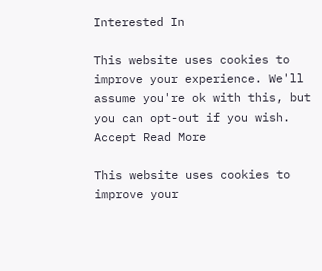Interested In

This website uses cookies to improve your experience. We'll assume you're ok with this, but you can opt-out if you wish. Accept Read More

This website uses cookies to improve your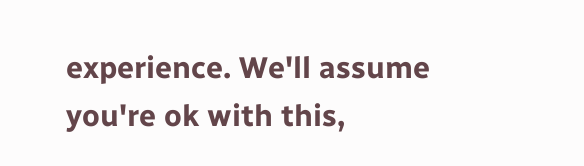experience. We'll assume you're ok with this,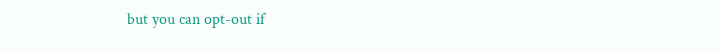but you can opt-out if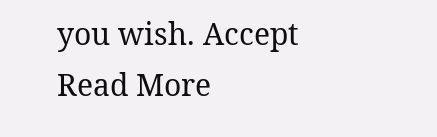you wish. Accept Read More